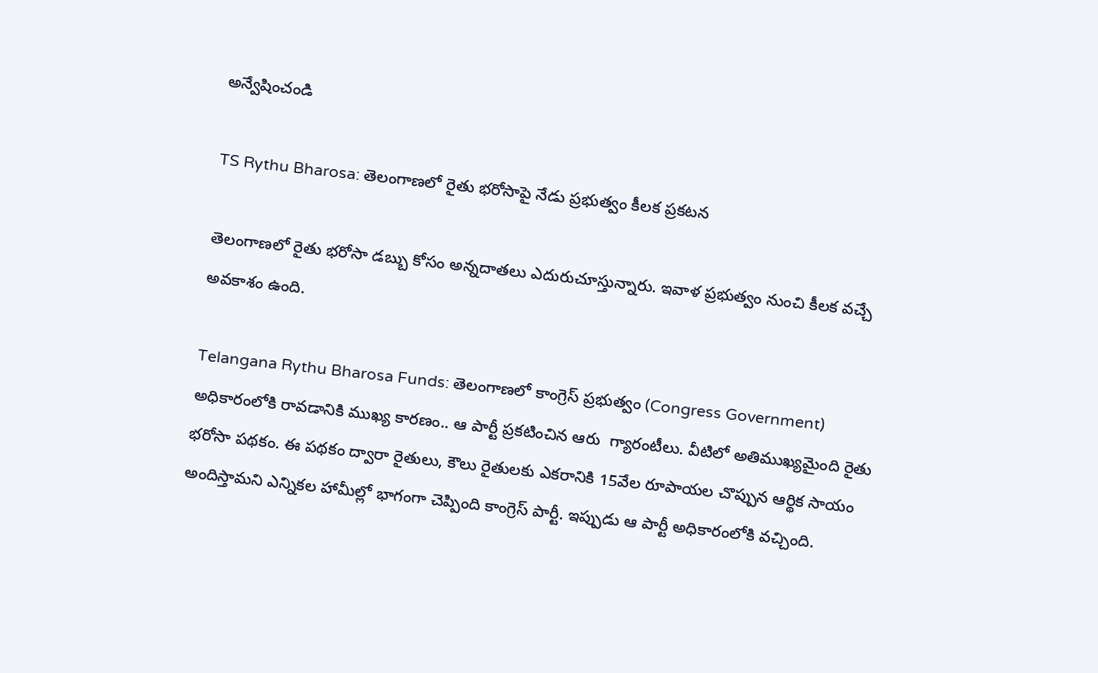అన్వేషించండి

TS Rythu Bharosa: తెలంగాణలో రైతు భరోసాపై నేడు ప్రభుత్వం కీలక ప్రకటన

తెలంగాణలో రైతు భరోసా డబ్బు కోసం అన్నదాతలు ఎదురుచూస్తున్నారు. ఇవాళ ప్రభుత్వం నుంచి కీలక వచ్చే అవకాశం ఉంది.

Telangana Rythu Bharosa Funds: తెలంగాణలో కాంగ్రెస్ ప్రభుత్వం (Congress Government) అధికారంలోకి రావడానికి ముఖ్య కారణం.. ఆ పార్టీ ప్రకటించిన ఆరు  గ్యారంటీలు. వీటిలో అతిముఖ్యమైంది రైతు భరోసా పథకం. ఈ పథకం ద్వారా రైతులు, కౌలు రైతులకు ఎకరానికి 15వేల రూపాయల చొప్పున ఆర్థిక సాయం అందిస్తామని ఎన్నికల హామీల్లో భాగంగా చెప్పింది కాంగ్రెస్‌ పార్టీ. ఇప్పుడు ఆ పార్టీ అధికారంలోకి వచ్చింది.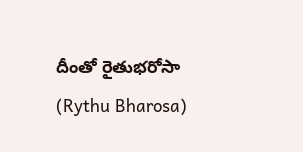దీంతో రైతుభరోసా (Rythu Bharosa)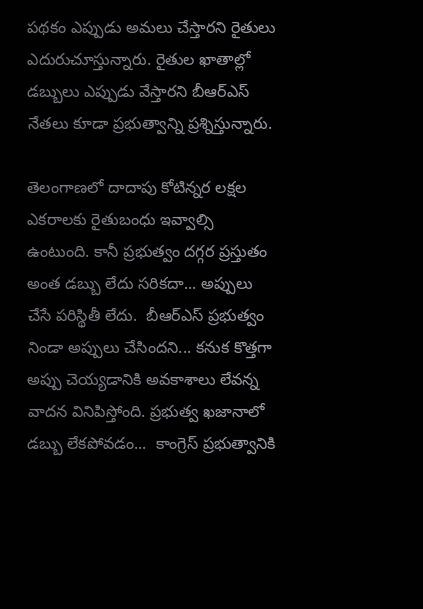పథకం ఎప్పుడు అమలు చేస్తారని రైతులు  ఎదురుచూస్తున్నారు. రైతుల ఖాతాల్లో డబ్బులు ఎప్పుడు వేస్తారని బీఆర్ఎస్ నేతలు కూడా ప్రభుత్వాన్ని ప్రశ్నిస్తున్నారు.

తెలంగాణలో దాదాపు కోటిన్నర లక్షల ఎకరాలకు రైతుబంధు ఇవ్వాల్సి ఉంటుంది. కానీ ప్రభుత్వం దగ్గర ప్రస్తుతం అంత డబ్బు లేదు సరికదా... అప్పులు చేసే పరిస్థితీ లేదు.  బీఆర్ఎస్ ప్రభుత్వం నిండా అప్పులు చేసిందని... కనుక కొత్తగా అప్పు చెయ్యడానికి అవకాశాలు లేవన్న వాదన వినిపిస్తోంది. ప్రభుత్వ ఖజానాలో డబ్బు లేకపోవడం...  కాంగ్రెస్‌ ప్రభుత్వానికి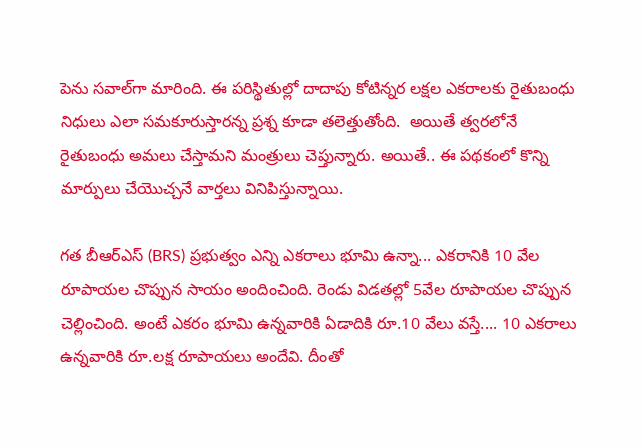పెను సవాల్‌గా మారింది. ఈ పరిస్థితుల్లో దాదాపు కోటిన్నర లక్షల ఎకరాలకు రైతుబంధు నిధులు ఎలా సమకూరుస్తారన్న ప్రశ్న కూడా తలెత్తుతోంది.  అయితే త్వరలోనే రైతుబంధు అమలు చేస్తామని మంత్రులు చెప్తున్నారు. అయితే.. ఈ పథకంలో కొన్ని మార్పులు చేయొచ్చనే వార్తలు వినిపిస్తున్నాయి.

గత బీఆర్ఎస్ (BRS) ప్రభుత్వం ఎన్ని ఎకరాలు భూమి ఉన్నా... ఎకరానికి 10 వేల రూపాయల చొప్పున సాయం అందించింది. రెండు విడతల్లో 5వేల రూపాయల చొప్పున  చెల్లించింది. అంటే ఎకరం భూమి ఉన్నవారికి ఏడాదికి రూ.10 వేలు వస్తే.... 10 ఎకరాలు ఉన్నవారికి రూ.లక్ష రూపాయలు అందేవి. దీంతో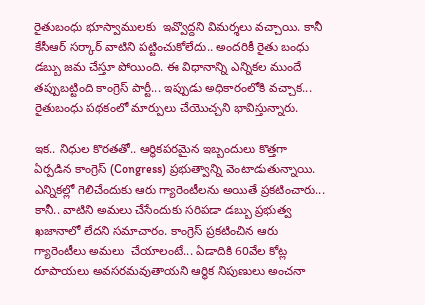రైతుబంధు భూస్వాములకు  ఇవ్వొద్దని విమర్శలు వచ్చాయి. కానీ కేసీఆర్‌ సర్కార్‌ వాటిని పట్టించుకోలేదు.. అందరికీ రైతు బంధు డబ్బు జమ చేస్తూ పోయింది. ఈ విధానాన్ని ఎన్నికల ముందే  తప్పుబట్టింది కాంగ్రెస్ పార్టీ... ఇప్పుడు అధికారంలోకి వచ్చాక... రైతుబంధు పథకంలో మార్పులు చేయొచ్చని భావిస్తున్నారు.

ఇక.. నిధుల కొరతతో.. ఆర్థికపరమైన ఇబ్బందులు కొత్తగా ఏర్పడిన కాంగ్రెస్‌ (Congress) ప్రభుత్వాన్ని వెంటాడుతున్నాయి. ఎన్నికల్లో గెలిచేందుకు ఆరు గ్యారెంటీలను అయితే ప్రకటించారు... కానీ.. వాటిని అమలు చేసేందుకు సరిపడా డబ్బు ప్రభుత్వ ఖజానాలో లేదని సమాచారం. కాంగ్రెస్‌ ప్రకటించిన ఆరు గ్యారెంటీలు అమలు  చేయాలంటే... ఏడాదికి 60వేల కోట్ల రూపాయలు అవసరమవుతాయని ఆర్థిక నిపుణులు అంచనా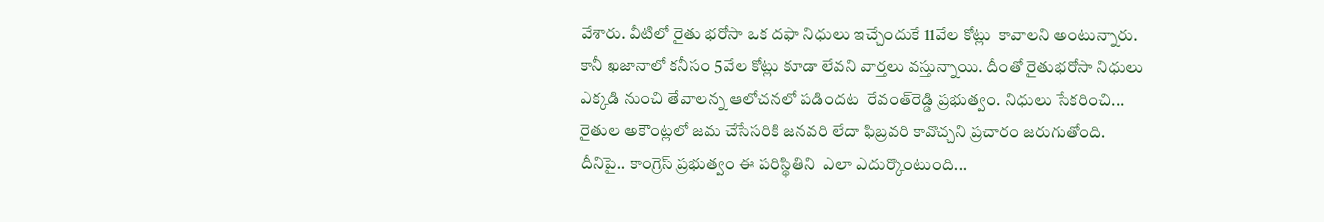వేశారు. వీటిలో రైతు భరోసా ఒక దఫా నిధులు ఇచ్చేందుకే 11వేల కోట్లు  కావాలని అంటున్నారు. కానీ ఖజానాలో కనీసం 5వేల కోట్లు కూడా లేవని వార్తలు వస్తున్నాయి. దీంతో రైతుభరోసా నిధులు ఎక్కడి నుంచి తేవాలన్న ఆలోచనలో పడిందట  రేవంత్‌రెడ్డి ప్రభుత్వం. నిధులు సేకరించి... రైతుల అకౌంట్లలో జమ చేసేసరికి జనవరి లేదా ఫిబ్రవరి కావొచ్చని ప్రచారం జరుగుతోంది. దీనిపై.. కాంగ్రెస్‌ ప్రభుత్వం ఈ పరిస్థితిని  ఎలా ఎదుర్కొంటుంది...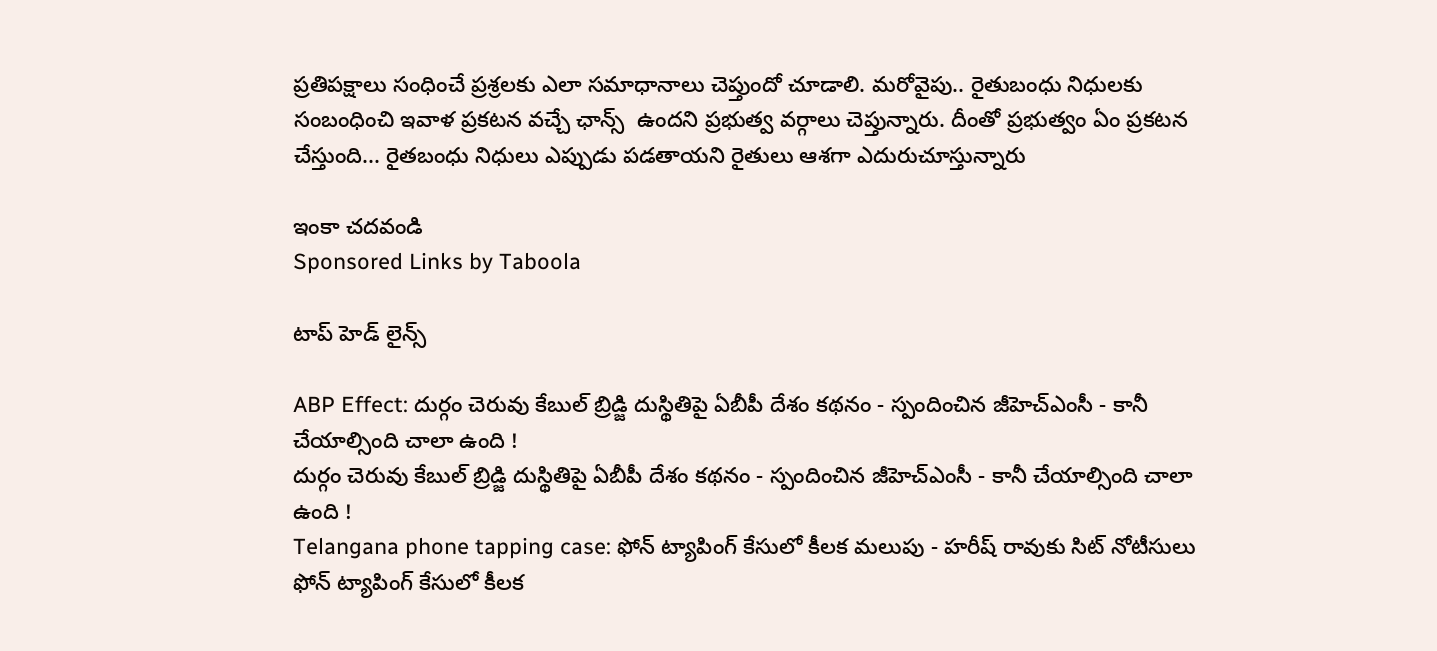ప్రతిపక్షాలు సంధించే ప్రశ్రలకు ఎలా సమాధానాలు చెప్తుందో చూడాలి. మరోవైపు.. రైతుబంధు నిధులకు సంబంధించి ఇవాళ ప్రకటన వచ్చే ఛాన్స్‌  ఉందని ప్రభుత్వ వర్గాలు చెప్తున్నారు. దీంతో ప్రభుత్వం ఏం ప్రకటన చేస్తుంది... రైతబంధు నిధులు ఎప్పుడు పడతాయని రైతులు ఆశగా ఎదురుచూస్తున్నారు

ఇంకా చదవండి
Sponsored Links by Taboola

టాప్ హెడ్ లైన్స్

ABP Effect: దుర్గం చెరువు కేబుల్ బ్రిడ్జి దుస్థితిపై ఏబీపీ దేశం కథనం - స్పందించిన జీహెచ్‌ఎంసీ - కానీ చేయాల్సింది చాలా ఉంది !
దుర్గం చెరువు కేబుల్ బ్రిడ్జి దుస్థితిపై ఏబీపీ దేశం కథనం - స్పందించిన జీహెచ్‌ఎంసీ - కానీ చేయాల్సింది చాలా ఉంది !
Telangana phone tapping case: ఫోన్ ట్యాపింగ్ కేసులో కీలక మలుపు - హరీష్ రావుకు సిట్ నోటీసులు
ఫోన్ ట్యాపింగ్ కేసులో కీలక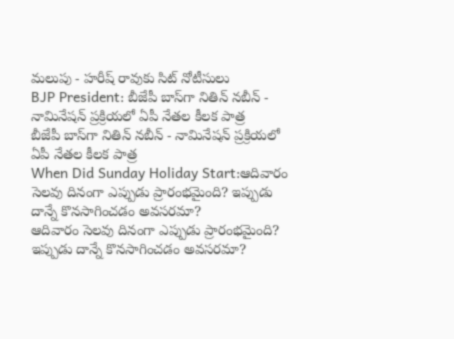మలుపు - హరీష్ రావుకు సిట్ నోటీసులు
BJP President: బీజేపీ బాస్‌గా నితిన్ నబీన్ - నామినేషన్ ప్రక్రియలో ఏపీ నేతల కీలక పాత్ర
బీజేపీ బాస్‌గా నితిన్ నబీన్ - నామినేషన్ ప్రక్రియలో ఏపీ నేతల కీలక పాత్ర
When Did Sunday Holiday Start:ఆదివారం సెలవు దినంగా ఎప్పుడు ప్రారంభమైంది? ఇప్పుడు దాన్నే కొనసాగించడం అవసరమా?
ఆదివారం సెలవు దినంగా ఎప్పుడు ప్రారంభమైంది? ఇప్పుడు దాన్నే కొనసాగించడం అవసరమా?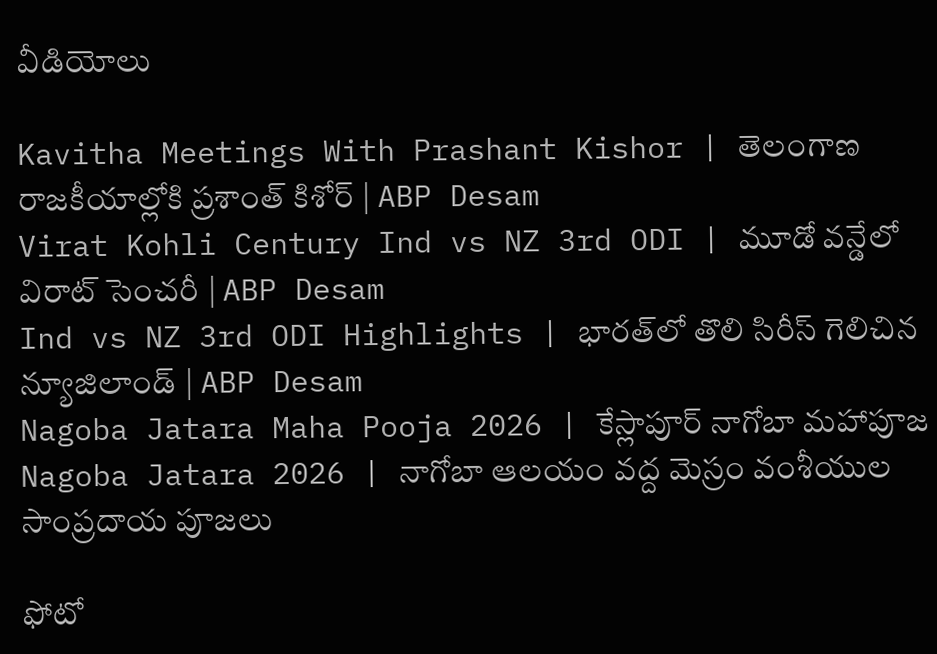వీడియోలు

Kavitha Meetings With Prashant Kishor | తెలంగాణ రాజకీయాల్లోకి ప్రశాంత్ కిశోర్ | ABP Desam
Virat Kohli Century Ind vs NZ 3rd ODI | మూడో వన్డేలో విరాట్ సెంచరీ | ABP Desam
Ind vs NZ 3rd ODI Highlights | భారత్‌లో తొలి సిరీస్ గెలిచిన న్యూజిలాండ్ | ABP Desam
Nagoba Jatara Maha Pooja 2026 | కేస్లాపూర్ నాగోబా మహాపూజ
Nagoba Jatara 2026 | నాగోబా ఆలయం వద్ద మెస్రం వంశీయుల సాంప్రదాయ పూజలు

ఫోటో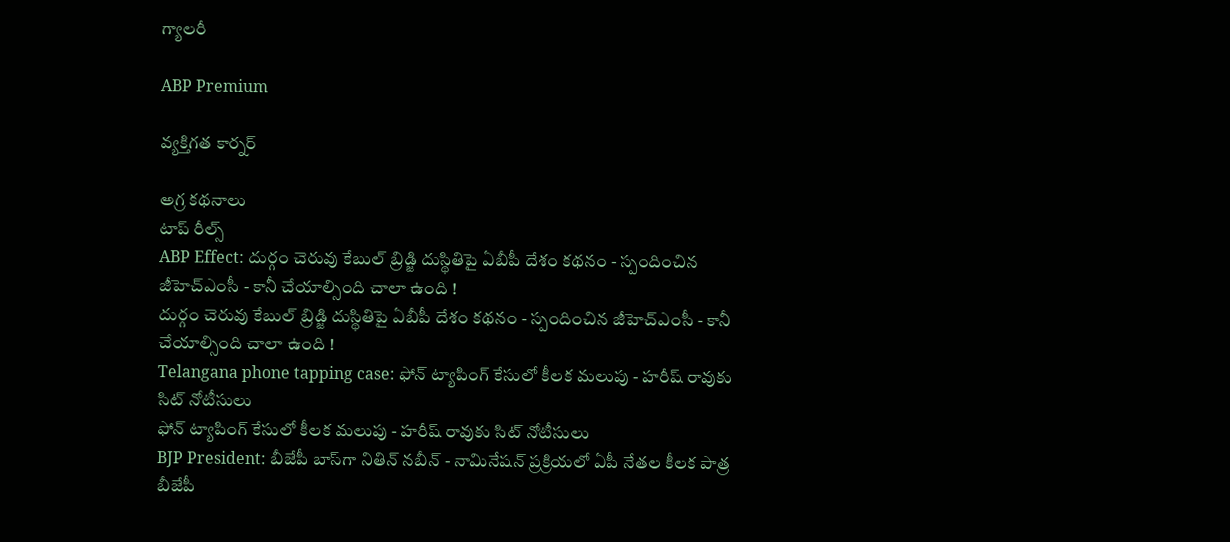గ్యాలరీ

ABP Premium

వ్యక్తిగత కార్నర్

అగ్ర కథనాలు
టాప్ రీల్స్
ABP Effect: దుర్గం చెరువు కేబుల్ బ్రిడ్జి దుస్థితిపై ఏబీపీ దేశం కథనం - స్పందించిన జీహెచ్‌ఎంసీ - కానీ చేయాల్సింది చాలా ఉంది !
దుర్గం చెరువు కేబుల్ బ్రిడ్జి దుస్థితిపై ఏబీపీ దేశం కథనం - స్పందించిన జీహెచ్‌ఎంసీ - కానీ చేయాల్సింది చాలా ఉంది !
Telangana phone tapping case: ఫోన్ ట్యాపింగ్ కేసులో కీలక మలుపు - హరీష్ రావుకు సిట్ నోటీసులు
ఫోన్ ట్యాపింగ్ కేసులో కీలక మలుపు - హరీష్ రావుకు సిట్ నోటీసులు
BJP President: బీజేపీ బాస్‌గా నితిన్ నబీన్ - నామినేషన్ ప్రక్రియలో ఏపీ నేతల కీలక పాత్ర
బీజేపీ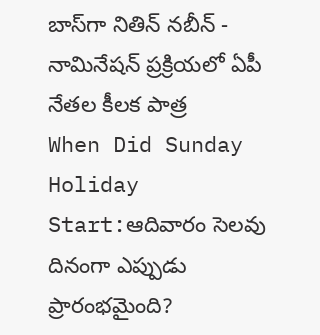బాస్‌గా నితిన్ నబీన్ - నామినేషన్ ప్రక్రియలో ఏపీ నేతల కీలక పాత్ర
When Did Sunday Holiday Start:ఆదివారం సెలవు దినంగా ఎప్పుడు ప్రారంభమైంది?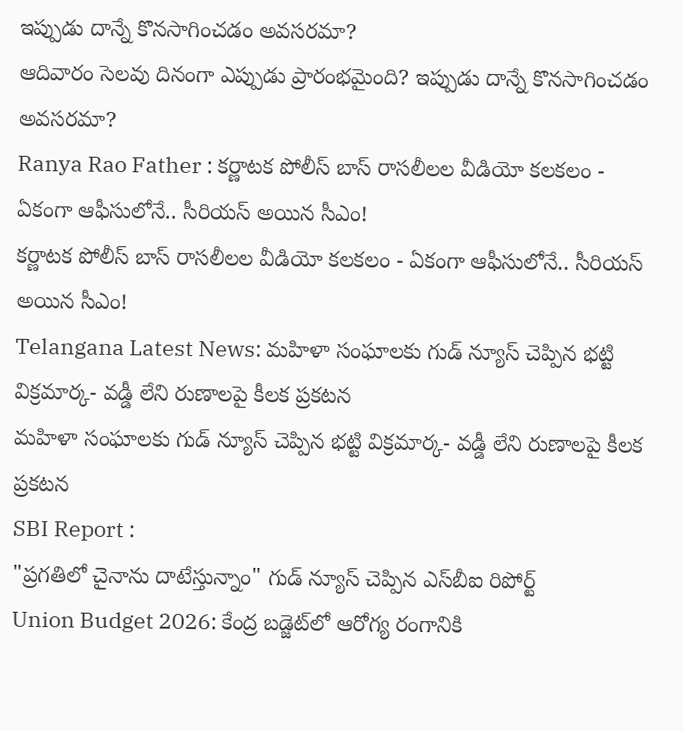ఇప్పుడు దాన్నే కొనసాగించడం అవసరమా?
ఆదివారం సెలవు దినంగా ఎప్పుడు ప్రారంభమైంది? ఇప్పుడు దాన్నే కొనసాగించడం అవసరమా?
Ranya Rao Father : కర్ణాటక పోలీస్ బాస్ రాసలీలల వీడియో కలకలం - ఏకంగా ఆఫీసులోనే.. సీరియస్ అయిన సీఎం!
కర్ణాటక పోలీస్ బాస్ రాసలీలల వీడియో కలకలం - ఏకంగా ఆఫీసులోనే.. సీరియస్ అయిన సీఎం!
Telangana Latest News: మహిళా సంఘాలకు గుడ్ న్యూస్ చెప్పిన భట్టి విక్రమార్క- వడ్డీ లేని రుణాలపై కీలక ప్రకటన
మహిళా సంఘాలకు గుడ్ న్యూస్ చెప్పిన భట్టి విక్రమార్క- వడ్డీ లేని రుణాలపై కీలక ప్రకటన
SBI Report :
"ప్రగతిలో చైనాను దాటేస్తున్నాం" గుడ్ న్యూస్ చెప్పిన ఎస్‌బీఐ రిపోర్ట్
Union Budget 2026: కేంద్ర బడ్జెట్‌లో ఆరోగ్య రంగానికి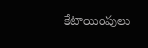కేటాయింపులు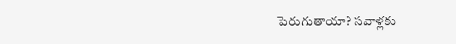పెరుగుతాయా? సవాళ్లకు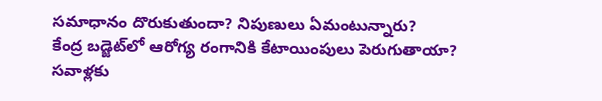సమాధానం దొరుకుతుందా? నిపుణులు ఏమంటున్నారు?
కేంద్ర బడ్జెట్‌లో ఆరోగ్య రంగానికి కేటాయింపులు పెరుగుతాయా? సవాళ్లకు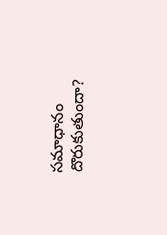సమాధానం దొరుకుతుందా?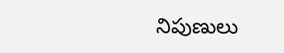నిపుణులు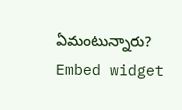ఏమంటున్నారు?
Embed widget